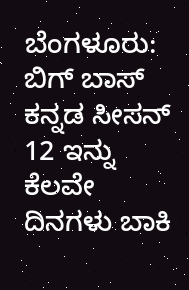ಬೆಂಗಳೂರು: ಬಿಗ್ ಬಾಸ್ ಕನ್ನಡ ಸೀಸನ್ 12 ಇನ್ನು ಕೆಲವೇ ದಿನಗಳು ಬಾಕಿ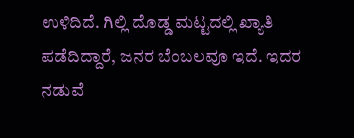ಉಳಿದಿದೆ. ಗಿಲ್ಲಿ ದೊಡ್ಡ ಮಟ್ಟದಲ್ಲಿ ಖ್ಯಾತಿ ಪಡೆದಿದ್ದಾರೆ, ಜನರ ಬೆಂಬಲವೂ ಇದೆ. ಇದರ ನಡುವೆ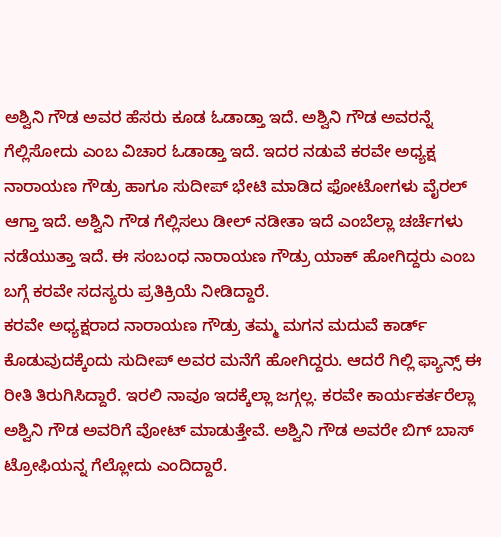ಅಶ್ವಿನಿ ಗೌಡ ಅವರ ಹೆಸರು ಕೂಡ ಓಡಾಡ್ತಾ ಇದೆ. ಅಶ್ವಿನಿ ಗೌಡ ಅವರನ್ನೆ ಗೆಲ್ಲಿಸೋದು ಎಂಬ ವಿಚಾರ ಓಡಾಡ್ತಾ ಇದೆ. ಇದರ ನಡುವೆ ಕರವೇ ಅಧ್ಯಕ್ಷ ನಾರಾಯಣ ಗೌಡ್ರು ಹಾಗೂ ಸುದೀಪ್ ಭೇಟಿ ಮಾಡಿದ ಫೋಟೋಗಳು ವೈರಲ್ ಆಗ್ತಾ ಇದೆ. ಅಶ್ವಿನಿ ಗೌಡ ಗೆಲ್ಲಿಸಲು ಡೀಲ್ ನಡೀತಾ ಇದೆ ಎಂಬೆಲ್ಲಾ ಚರ್ಚೆಗಳು ನಡೆಯುತ್ತಾ ಇದೆ. ಈ ಸಂಬಂಧ ನಾರಾಯಣ ಗೌಡ್ರು ಯಾಕ್ ಹೋಗಿದ್ದರು ಎಂಬ ಬಗ್ಗೆ ಕರವೇ ಸದಸ್ಯರು ಪ್ರತಿಕ್ರಿಯೆ ನೀಡಿದ್ದಾರೆ.
ಕರವೇ ಅಧ್ಯಕ್ಷರಾದ ನಾರಾಯಣ ಗೌಡ್ರು ತಮ್ಮ ಮಗನ ಮದುವೆ ಕಾರ್ಡ್ ಕೊಡುವುದಕ್ಕೆಂದು ಸುದೀಪ್ ಅವರ ಮನೆಗೆ ಹೋಗಿದ್ದರು. ಆದರೆ ಗಿಲ್ಲಿ ಫ್ಯಾನ್ಸ್ ಈ ರೀತಿ ತಿರುಗಿಸಿದ್ದಾರೆ. ಇರಲಿ ನಾವೂ ಇದಕ್ಕೆಲ್ಲಾ ಜಗ್ಗಲ್ಲ. ಕರವೇ ಕಾರ್ಯಕರ್ತರೆಲ್ಲಾ ಅಶ್ವಿನಿ ಗೌಡ ಅವರಿಗೆ ವೋಟ್ ಮಾಡುತ್ತೇವೆ. ಅಶ್ವಿನಿ ಗೌಡ ಅವರೇ ಬಿಗ್ ಬಾಸ್ ಟ್ರೋಫಿಯನ್ನ ಗೆಲ್ಲೋದು ಎಂದಿದ್ದಾರೆ.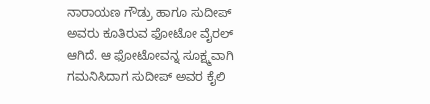ನಾರಾಯಣ ಗೌಡ್ರು ಹಾಗೂ ಸುದೀಪ್ ಅವರು ಕೂತಿರುವ ಫೋಟೋ ವೈರಲ್ ಆಗಿದೆ. ಆ ಫೋಟೋವನ್ನ ಸೂಕ್ಷ್ಮವಾಗಿ ಗಮನಿಸಿದಾಗ ಸುದೀಪ್ ಅವರ ಕೈಲಿ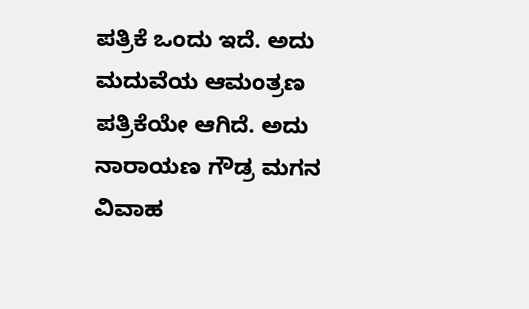ಪತ್ರಿಕೆ ಒಂದು ಇದೆ. ಅದು ಮದುವೆಯ ಆಮಂತ್ರಣ ಪತ್ರಿಕೆಯೇ ಆಗಿದೆ. ಅದು ನಾರಾಯಣ ಗೌಡ್ರ ಮಗನ ವಿವಾಹ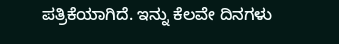ಪತ್ರಿಕೆಯಾಗಿದೆ. ಇನ್ನು ಕೆಲವೇ ದಿನಗಳು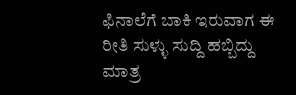ಫಿನಾಲೆಗೆ ಬಾಕಿ ಇರುವಾಗ ಈ ರೀತಿ ಸುಳ್ಳು ಸುದ್ದಿ ಹಬ್ಬಿದ್ದು ಮಾತ್ರ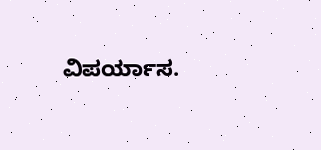ವಿಪರ್ಯಾಸ.